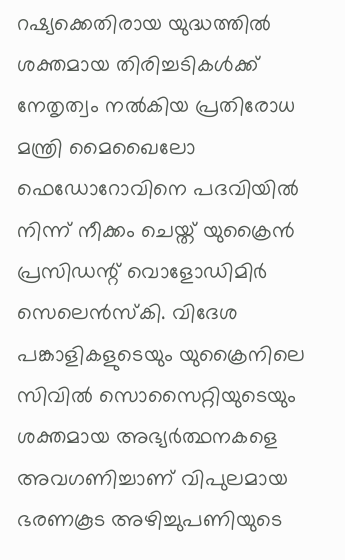റഷ്യക്കെതിരായ യുദ്ധത്തിൽ ശക്തമായ തിരിച്ചടികൾക്ക് നേതൃത്വം നൽകിയ പ്രതിരോധ മന്ത്രി മൈഖൈലോ ഫെഡോറോവിനെ പദവിയിൽ നിന്ന് നീക്കം ചെയ്ത് യുക്രൈൻ പ്രസിഡന്റ് വൊളോഡിമിർ സെലെൻസ്കി. വിദേശ പങ്കാളികളുടെയും യുക്രൈനിലെ സിവിൽ സൊസൈറ്റിയുടെയും ശക്തമായ അഭ്യർത്ഥനകളെ അവഗണിച്ചാണ് വിപുലമായ ഭരണകൂട അഴിച്ചുപണിയുടെ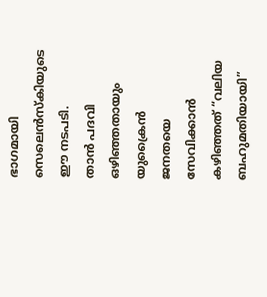ഭാഗമായി സെലെൻസ്കിയുടെ ഈ നടപടി.
താൻ പദവി ഒഴിഞ്ഞതായും യുക്രൈൻ ജനതയെ സേവിക്കാൻ കഴിഞ്ഞത് “വലിയ ബഹുമതിയായി”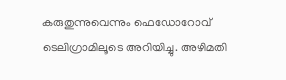കരുതുന്നുവെന്നും ഫെഡോറോവ് ടെലിഗ്രാമിലൂടെ അറിയിച്ചു. അഴിമതി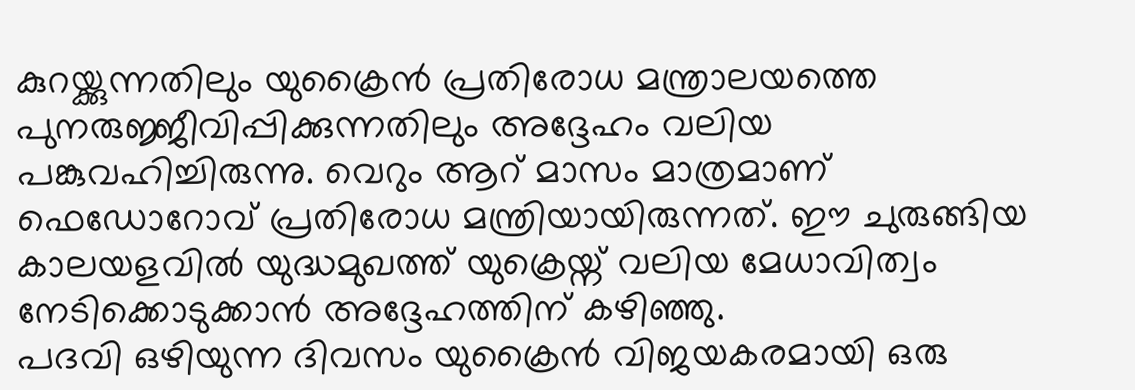കുറയ്ക്കുന്നതിലും യുക്രൈൻ പ്രതിരോധ മന്ത്രാലയത്തെ പുനരുജ്ജീവിപ്പിക്കുന്നതിലും അദ്ദേഹം വലിയ പങ്കുവഹിച്ചിരുന്നു. വെറും ആറ് മാസം മാത്രമാണ് ഫെഡോറോവ് പ്രതിരോധ മന്ത്രിയായിരുന്നത്. ഈ ചുരുങ്ങിയ കാലയളവിൽ യുദ്ധമുഖത്ത് യുക്രെയ്ന് വലിയ മേധാവിത്വം നേടിക്കൊടുക്കാൻ അദ്ദേഹത്തിന് കഴിഞ്ഞു.
പദവി ഒഴിയുന്ന ദിവസം യുക്രൈൻ വിജയകരമായി ഒരു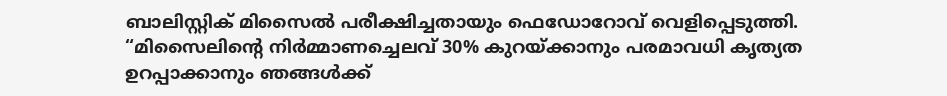ബാലിസ്റ്റിക് മിസൈൽ പരീക്ഷിച്ചതായും ഫെഡോറോവ് വെളിപ്പെടുത്തി. “മിസൈലിന്റെ നിർമ്മാണച്ചെലവ് 30% കുറയ്ക്കാനും പരമാവധി കൃത്യത ഉറപ്പാക്കാനും ഞങ്ങൾക്ക്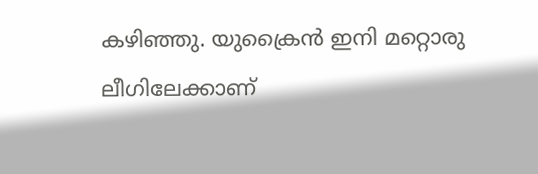കഴിഞ്ഞു. യുക്രൈൻ ഇനി മറ്റൊരു ലീഗിലേക്കാണ്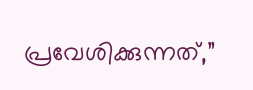പ്രവേശിക്കുന്നത്,”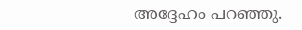അദ്ദേഹം പറഞ്ഞു.